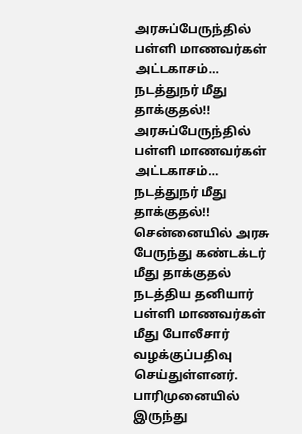அரசுப்பேருந்தில் பள்ளி மாணவர்கள் அட்டகாசம்… நடத்துநர் மீது தாக்குதல்!!
அரசுப்பேருந்தில் பள்ளி மாணவர்கள் அட்டகாசம்… நடத்துநர் மீது தாக்குதல்!!
சென்னையில் அரசு பேருந்து கண்டக்டர் மீது தாக்குதல் நடத்திய தனியார் பள்ளி மாணவர்கள் மீது போலீசார் வழக்குப்பதிவு செய்துள்ளனர்.
பாரிமுனையில் இருந்து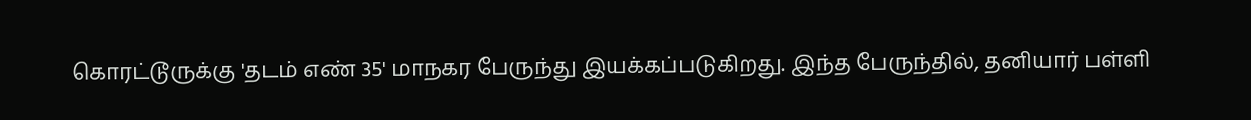கொரட்டூருக்கு 'தடம் எண் 35' மாநகர பேருந்து இயக்கப்படுகிறது. இந்த பேருந்தில், தனியார் பள்ளி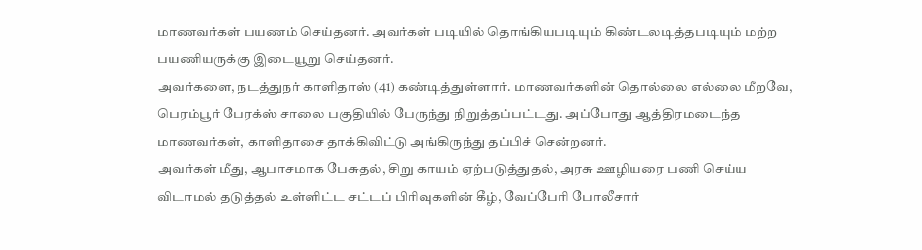மாணவர்கள் பயணம் செய்தனர். அவர்கள் படியில் தொங்கியபடியும் கிண்டலடித்தபடியும் மற்ற பயணியருக்கு இடையூறு செய்தனர்.
அவர்களை, நடத்துநர் காளிதாஸ் (41) கண்டித்துள்ளார். மாணவர்களின் தொல்லை எல்லை மீறவே, பெரம்பூர் பேரக்ஸ் சாலை பகுதியில் பேருந்து நிறுத்தப்பட்டது. அப்போது ஆத்திரமடைந்த மாணவர்கள், காளிதாசை தாக்கிவிட்டு அங்கிருந்து தப்பிச் சென்றனர்.
அவர்கள் மீது, ஆபாசமாக பேசுதல், சிறு காயம் ஏற்படுத்துதல், அரசு ஊழியரை பணி செய்ய விடாமல் தடுத்தல் உள்ளிட்ட சட்டப் பிரிவுகளின் கீழ், வேப்பேரி போலீசார்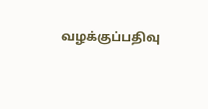வழக்குப்பதிவு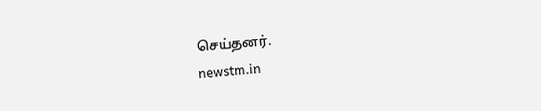செய்தனர்.
newstm.in